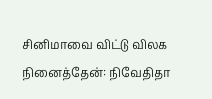சினிமாவை விட்டு விலக நினைத்தேன்: நிவேதிதா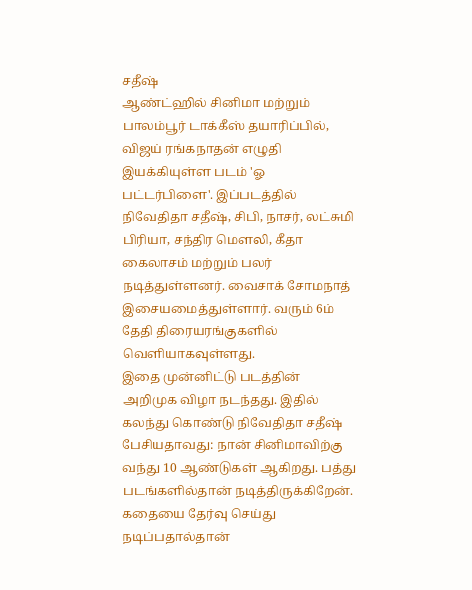சதீஷ்
ஆண்ட்ஹில் சினிமா மற்றும் பாலம்பூர் டாக்கீஸ் தயாரிப்பில், விஜய் ரங்கநாதன் எழுதி இயக்கியுள்ள படம் 'ஓ பட்டர்பிளை'. இப்படத்தில் நிவேதிதா சதீஷ், சிபி, நாசர், லட்சுமி பிரியா, சந்திர மௌலி, கீதா கைலாசம் மற்றும் பலர் நடித்துள்ளனர். வைசாக் சோமநாத் இசையமைத்துள்ளார். வரும் 6ம் தேதி திரையரங்குகளில் வெளியாகவுள்ளது.
இதை முன்னிட்டு படத்தின் அறிமுக விழா நடந்தது. இதில் கலந்து கொண்டு நிவேதிதா சதீஷ் பேசியதாவது: நான் சினிமாவிற்கு வந்து 10 ஆண்டுகள் ஆகிறது. பத்து படங்களில்தான் நடித்திருக்கிறேன். கதையை தேர்வு செய்து நடிப்பதால்தான்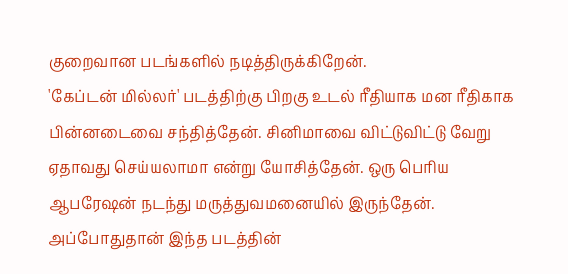குறைவான படங்களில் நடித்திருக்கிறேன்.
'கேப்டன் மில்லர்' படத்திற்கு பிறகு உடல் ரீதியாக மன ரீதிகாக பின்னடைவை சந்தித்தேன். சினிமாவை விட்டுவிட்டு வேறு ஏதாவது செய்யலாமா என்று யோசித்தேன். ஒரு பெரிய ஆபரேஷன் நடந்து மருத்துவமனையில் இருந்தேன். அப்போதுதான் இந்த படத்தின்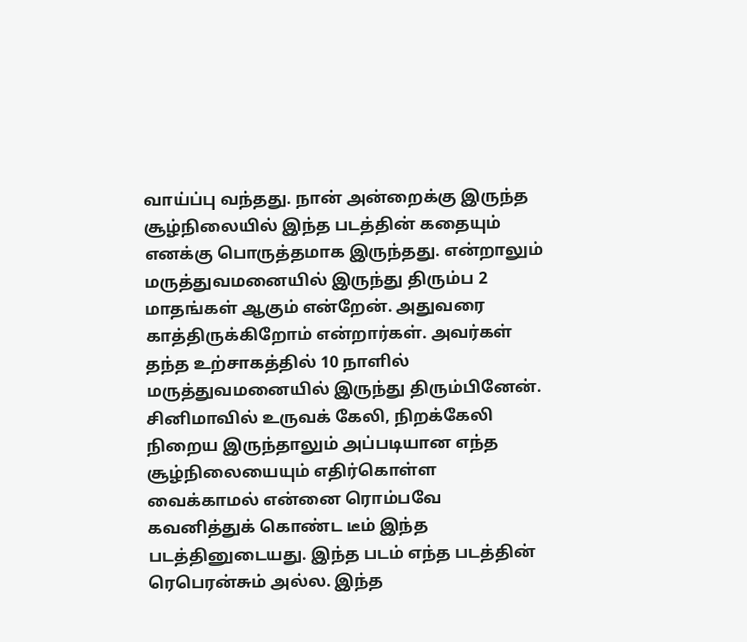வாய்ப்பு வந்தது. நான் அன்றைக்கு இருந்த சூழ்நிலையில் இந்த படத்தின் கதையும் எனக்கு பொருத்தமாக இருந்தது. என்றாலும் மருத்துவமனையில் இருந்து திரும்ப 2 மாதங்கள் ஆகும் என்றேன். அதுவரை காத்திருக்கிறோம் என்றார்கள். அவர்கள் தந்த உற்சாகத்தில் 10 நாளில் மருத்துவமனையில் இருந்து திரும்பினேன்.
சினிமாவில் உருவக் கேலி, நிறக்கேலி நிறைய இருந்தாலும் அப்படியான எந்த சூழ்நிலையையும் எதிர்கொள்ள வைக்காமல் என்னை ரொம்பவே கவனித்துக் கொண்ட டீம் இந்த படத்தினுடையது. இந்த படம் எந்த படத்தின் ரெபெரன்சும் அல்ல. இந்த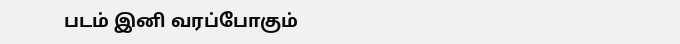படம் இனி வரப்போகும்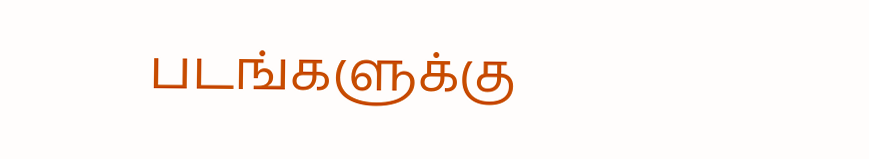படங்களுக்கு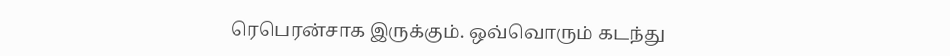ரெபெரன்சாக இருக்கும். ஒவ்வொரும் கடந்து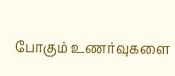போகும் உணர்வுகளை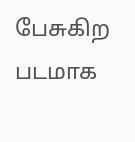பேசுகிற படமாக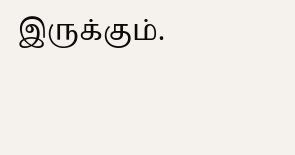இருக்கும்.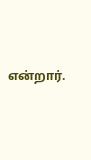என்றார்.